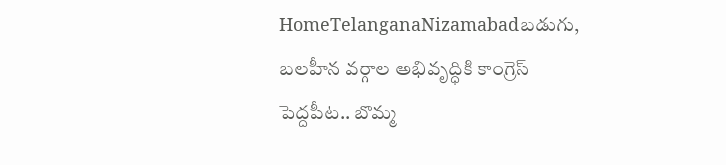HomeTelanganaNizamabadబడుగు, బలహీన వర్గాల అభివృద్ధికి కాంగ్రెస్ పెద్దపీట.. బొమ్మ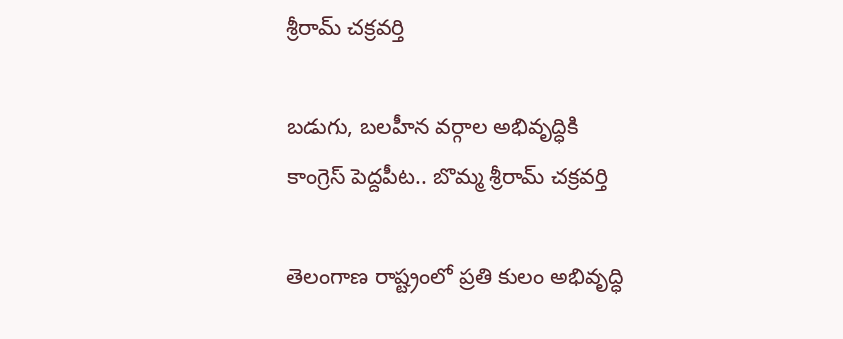శ్రీరామ్ చక్రవర్తి

బడుగు, బలహీన వర్గాల అభివృద్ధికి కాంగ్రెస్ పెద్దపీట.. బొమ్మ శ్రీరామ్ చక్రవర్తి

తెలంగాణ రాష్ట్రంలో ప్రతి కులం అభివృద్ధి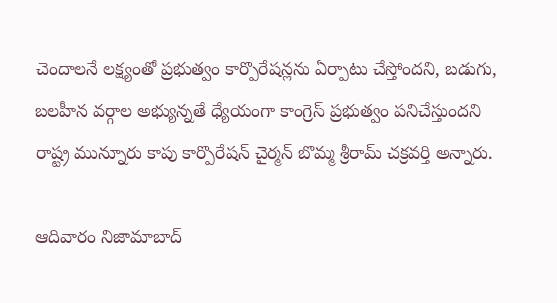చెందాలనే లక్ష్యంతో ప్రభుత్వం కార్పొరేషన్లను ఏర్పాటు చేస్తోందని, బడుగు, బలహీన వర్గాల అభ్యున్నతే ధ్యేయంగా కాంగ్రెస్ ప్రభుత్వం పనిచేస్తుందని రాష్ట్ర మున్నూరు కాపు కార్పొరేషన్ చైర్మన్ బొమ్మ శ్రీరామ్ చక్రవర్తి అన్నారు.

ఆదివారం నిజామాబాద్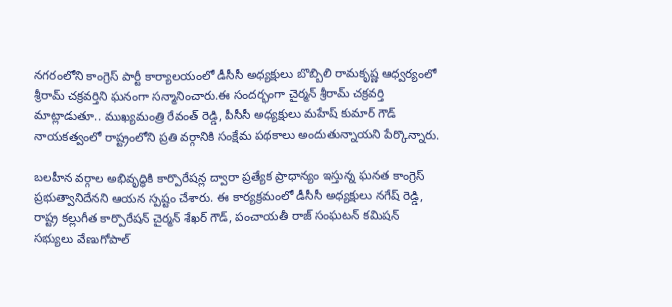నగరంలోని కాంగ్రెస్ పార్టీ కార్యాలయంలో డీసీసీ అధ్యక్షులు బొబ్బిలి రామకృష్ణ ఆధ్వర్యంలో శ్రీరామ్ చక్రవర్తిని ఘనంగా సన్మానించారు.ఈ సందర్భంగా చైర్మన్ శ్రీరామ్ చక్రవర్తి మాట్లాడుతూ.. ముఖ్యమంత్రి రేవంత్ రెడ్డి, పీసీసీ అధ్యక్షులు మహేష్ కుమార్ గౌడ్ నాయకత్వంలో రాష్ట్రంలోని ప్రతి వర్గానికి సంక్షేమ పథకాలు అందుతున్నాయని పేర్కొన్నారు.

బలహీన వర్గాల అభివృద్ధికి కార్పొరేషన్ల ద్వారా ప్రత్యేక ప్రాధాన్యం ఇస్తున్న ఘనత కాంగ్రెస్ ప్రభుత్వానిదేనని ఆయన స్పష్టం చేశారు. ఈ కార్యక్రమంలో డీసీసీ అధ్యక్షులు నగేష్ రెడ్డి, రాష్ట్ర కల్లుగీత కార్పొరేషన్ చైర్మన్ శేఖర్ గౌడ్, పంచాయతీ రాజ్ సంఘటన్ కమిషన్ సభ్యులు వేణుగోపాల్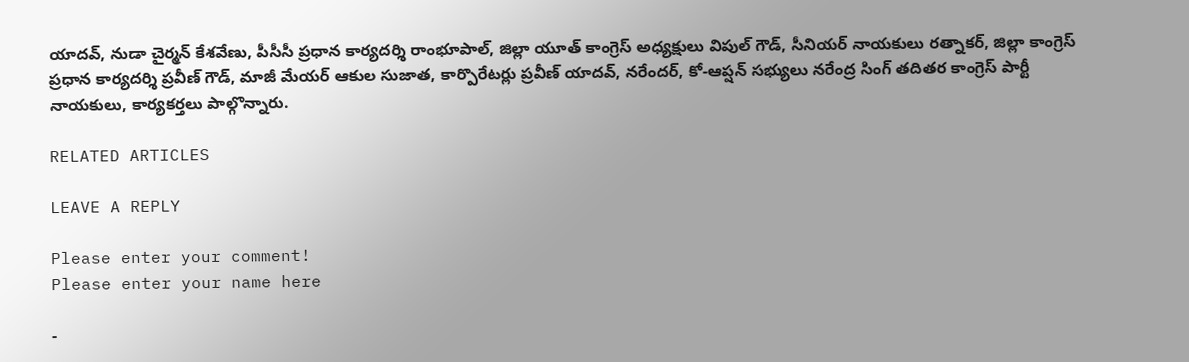యాదవ్, నుడా చైర్మన్ కేశవేణు, పీసీసీ ప్రధాన కార్యదర్శి రాంభూపాల్, జిల్లా యూత్ కాంగ్రెస్ అధ్యక్షులు విపుల్ గౌడ్, సీనియర్ నాయకులు రత్నాకర్, జిల్లా కాంగ్రెస్ ప్రధాన కార్యదర్శి ప్రవీణ్ గౌడ్, మాజీ మేయర్ ఆకుల సుజాత, కార్పొరేటర్లు ప్రవీణ్ యాదవ్, నరేందర్, కో-ఆప్షన్ సభ్యులు నరేంద్ర సింగ్ తదితర కాంగ్రెస్ పార్టీ నాయకులు, కార్యకర్తలు పాల్గొన్నారు.

RELATED ARTICLES

LEAVE A REPLY

Please enter your comment!
Please enter your name here

-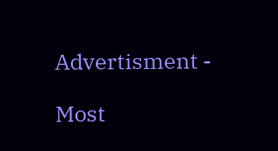Advertisment -

Most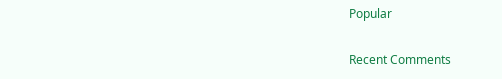Popular

Recent Comments